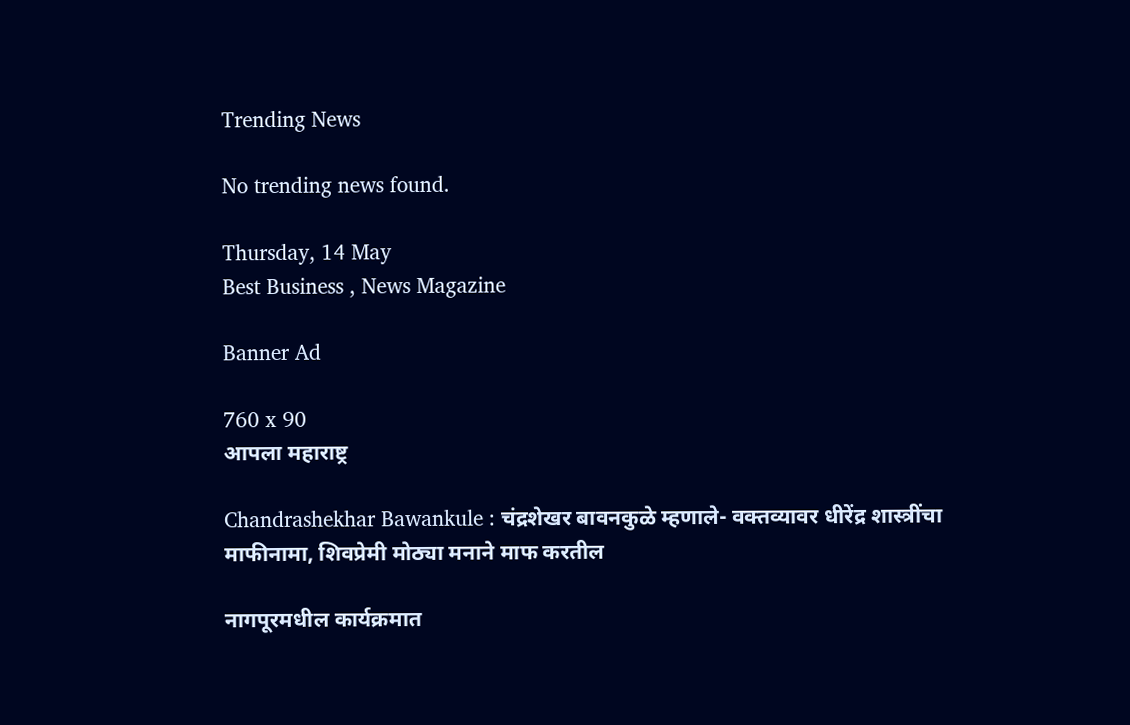Trending News

No trending news found.

Thursday, 14 May
Best Business , News Magazine

Banner Ad

760 x 90
आपला महाराष्ट्र

Chandrashekhar Bawankule : चंद्रशेखर बावनकुळे म्हणाले- वक्तव्यावर धीरेंद्र शास्त्रींचा माफीनामा, शिवप्रेमी मोठ्या मनाने माफ करतील

नागपूरमधील कार्यक्रमात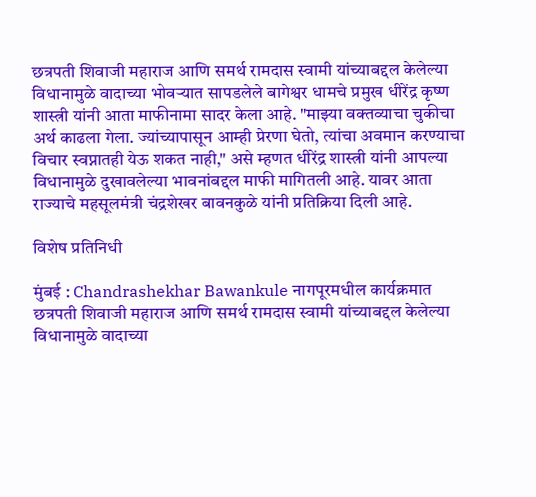छत्रपती शिवाजी महाराज आणि समर्थ रामदास स्वामी यांच्याबद्दल केलेल्या विधानामुळे वादाच्या भोवऱ्यात सापडलेले बागेश्वर धामचे प्रमुख धीरेंद्र कृष्ण शास्त्री यांनी आता माफीनामा सादर केला आहे. "माझ्या वक्तव्याचा चुकीचा अर्थ काढला गेला. ज्यांच्यापासून आम्ही प्रेरणा घेतो, त्यांचा अवमान करण्याचा विचार स्वप्नातही येऊ शकत नाही," असे म्हणत धीरेंद्र शास्त्री यांनी आपल्या विधानामुळे दुखावलेल्या भावनांबद्दल माफी मागितली आहे. यावर आता राज्याचे महसूलमंत्री चंद्रशेखर बावनकुळे यांनी प्रतिक्रिया दिली आहे.

विशेष प्रतिनिधी

मुंबई : Chandrashekhar Bawankule नागपूरमधील कार्यक्रमात छत्रपती शिवाजी महाराज आणि समर्थ रामदास स्वामी यांच्याबद्दल केलेल्या विधानामुळे वादाच्या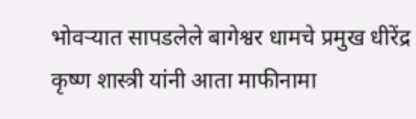भोवऱ्यात सापडलेले बागेश्वर धामचे प्रमुख धीरेंद्र कृष्ण शास्त्री यांनी आता माफीनामा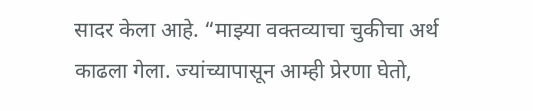सादर केला आहे. “माझ्या वक्तव्याचा चुकीचा अर्थ काढला गेला. ज्यांच्यापासून आम्ही प्रेरणा घेतो,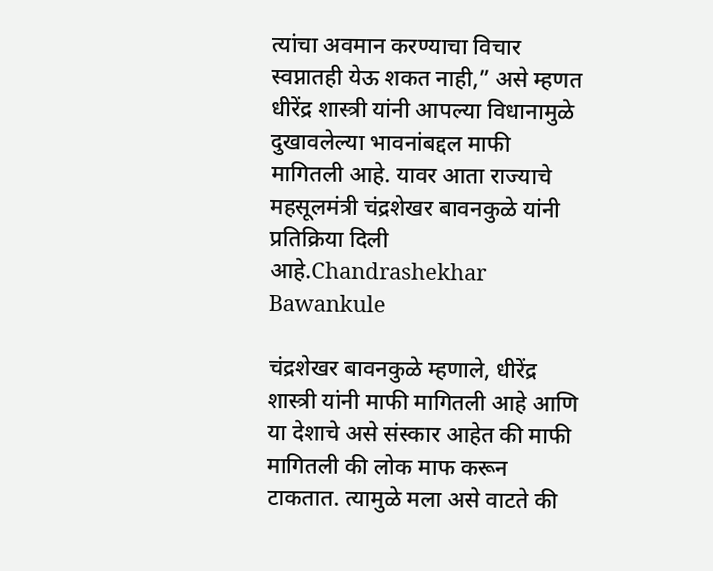त्यांचा अवमान करण्याचा विचार स्वप्नातही येऊ शकत नाही,” असे म्हणत धीरेंद्र शास्त्री यांनी आपल्या विधानामुळे दुखावलेल्या भावनांबद्दल माफी मागितली आहे. यावर आता राज्याचे महसूलमंत्री चंद्रशेखर बावनकुळे यांनी प्रतिक्रिया दिली आहे.Chandrashekhar Bawankule

चंद्रशेखर बावनकुळे म्हणाले, धीरेंद्र शास्त्री यांनी माफी मागितली आहे आणि या देशाचे असे संस्कार आहेत की माफी मागितली की लोक माफ करून टाकतात. त्यामुळे मला असे वाटते की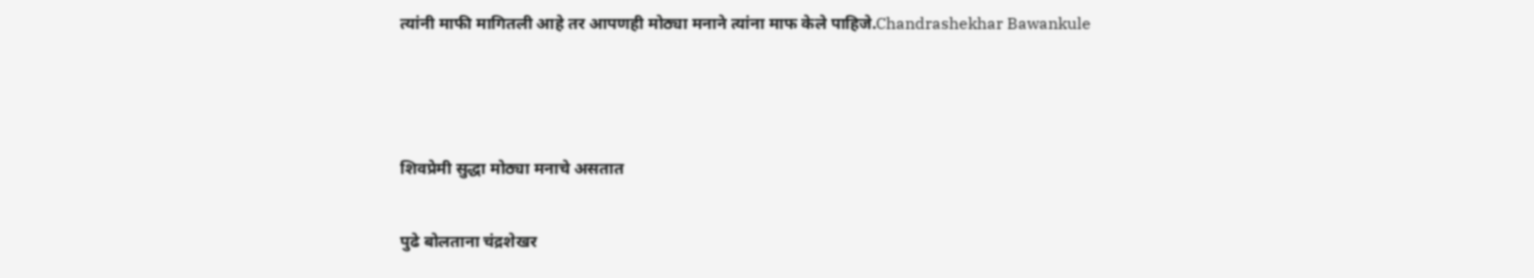त्यांनी माफी मागितली आहे तर आपणही मोठ्या मनाने त्यांना माफ केले पाहिजे.Chandrashekhar Bawankule



शिवप्रेमी सुद्धा मोठ्या मनाचे असतात

पुढे बोलताना चंद्रशेखर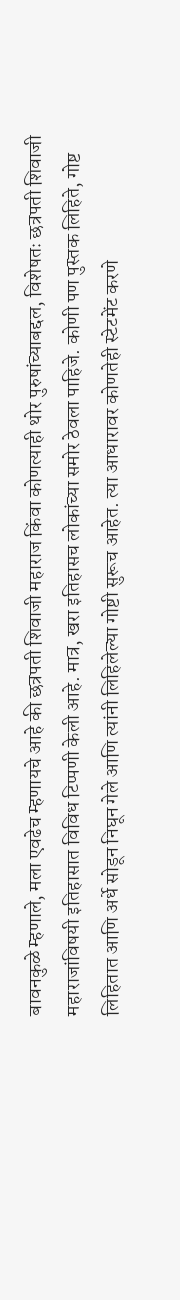बावनकुळे म्हणाले, मला एवढेच म्हणायचे आहे की छत्रपती शिवाजी महाराज किंवा कोणत्याही थोर पुरुषांच्याबद्दल, विशेषतः छत्रपती शिवाजी महाराजांविषयी इतिहासात विविध टिप्पणी केली आहे. मात्र, खरा इतिहासच लोकांच्या समोर ठेवला पाहिजे. कोणी पण पुस्तक लिहिते, गोष्ट लिहितात आणि अर्धे सोडून निघून गेले आणि त्यांनी लिहिलेल्या गोष्टी सुरूच आहेत. त्या आधारावर कोणतेही स्टेटमेंट करणे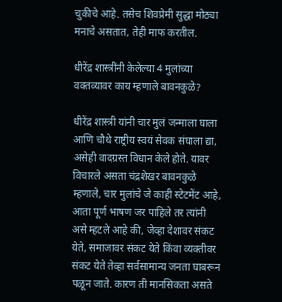चुकीचे आहे. तसेच शिवप्रेमी सुद्धा मोठ्या मनाचे असतात, तेही माफ करतील.

धीरेंद्र शास्त्रींनी केलेल्या 4 मुलांच्या वक्तव्यावर काय म्हणाले बावनकुळे?

धीरेंद्र शास्त्री यांनी चार मुलं जन्माला घाला आणि चौथे राष्ट्रीय स्वयं सेवक संघाला द्या, असेही वादग्रस्त विधान केले होते. यावर विचारले असता चंद्रशेखर बावनकुळे म्हणाले, चार मुलांचे जे काही स्टेटमेंट आहे, आता पूर्ण भाषण जर पाहिले तर त्यांनी असे म्हटले आहे की, जेव्हा देशावर संकट येते, समाजावर संकट येते किंवा व्यक्तीवर संकट येते तेव्हा सर्वसामान्य जनता घाबरून पळून जाते. कारण ती मानसिकता असते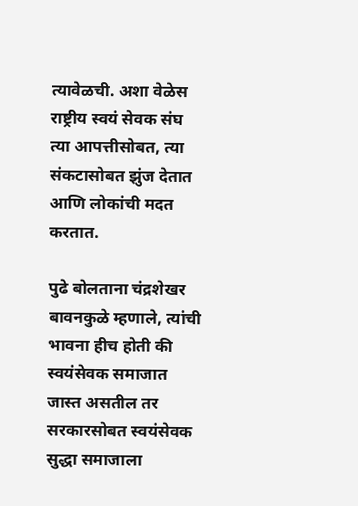त्यावेळची. अशा वेळेस राष्ट्रीय स्वयं सेवक संघ त्या आपत्तीसोबत, त्या संकटासोबत झुंज देतात आणि लोकांची मदत करतात.

पुढे बोलताना चंद्रशेखर बावनकुळे म्हणाले, त्यांची भावना हीच होती की स्वयंसेवक समाजात जास्त असतील तर सरकारसोबत स्वयंसेवक सुद्धा समाजाला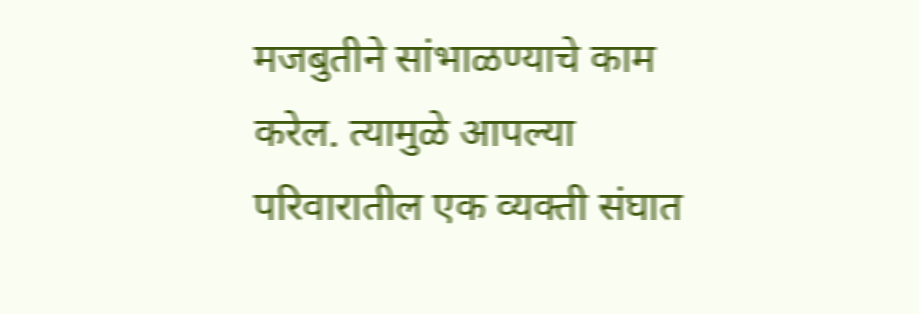मजबुतीने सांभाळण्याचे काम करेल. त्यामुळे आपल्या परिवारातील एक व्यक्ती संघात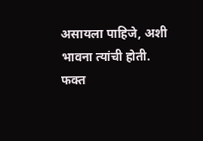असायला पाहिजे, अशी भावना त्यांची होती. फक्त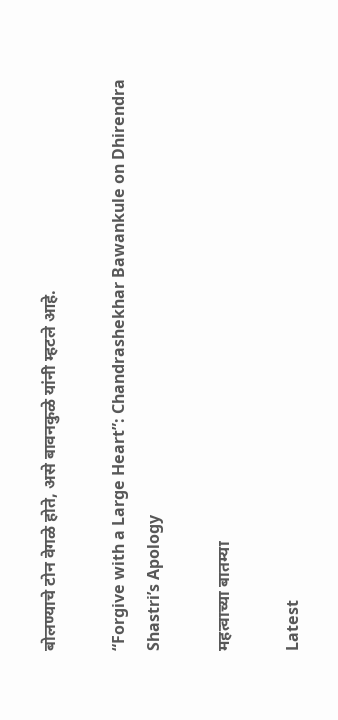बोलण्याचे टोन वेगळे होते, असे बावनकुळे यांनी म्हटले आहे.

“Forgive with a Large Heart”: Chandrashekhar Bawankule on Dhirendra Shastri’s Apology

महत्वाच्या बातम्या

Latest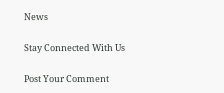News

Stay Connected With Us

Post Your Comment